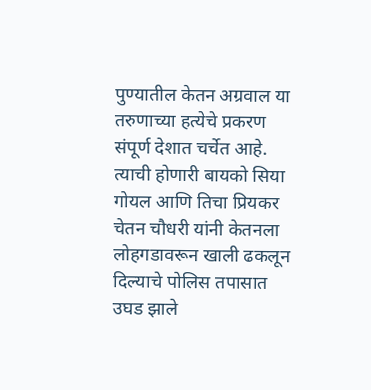पुण्यातील केतन अग्रवाल या तरुणाच्या हत्येचे प्रकरण संपूर्ण देशात चर्चेत आहे. त्याची होणारी बायको सिया गोयल आणि तिचा प्रियकर चेतन चौधरी यांनी केतनला लोहगडावरून खाली ढकलून दिल्याचे पोलिस तपासात उघड झाले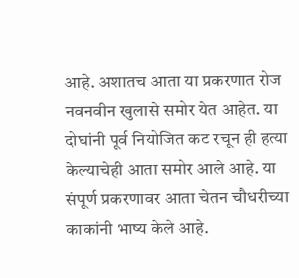आहे. अशातच आता या प्रकरणात रोज नवनवीन खुलासे समोर येत आहेत. या दोघांनी पूर्व नियोजित कट रचून ही हत्या केल्याचेही आता समोर आले आहे. या संपूर्ण प्रकरणावर आता चेतन चौधरीच्या काकांनी भाष्य केले आहे.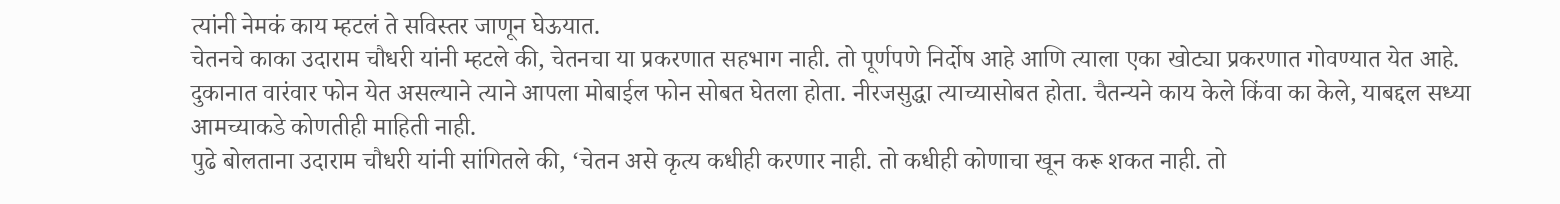त्यांनी नेमकं काय म्हटलं ते सविस्तर जाणून घेऊयात.
चेतनचे काका उदाराम चौधरी यांनी म्हटले की, चेतनचा या प्रकरणात सहभाग नाही. तो पूर्णपणे निर्दोष आहे आणि त्याला एका खोट्या प्रकरणात गोवण्यात येत आहे. दुकानात वारंवार फोन येत असल्याने त्याने आपला मोबाईल फोन सोबत घेतला होता. नीरजसुद्धा त्याच्यासोबत होता. चैतन्यने काय केले किंवा का केले, याबद्दल सध्या आमच्याकडे कोणतीही माहिती नाही.
पुढे बोलताना उदाराम चौधरी यांनी सांगितले की, ‘चेतन असे कृत्य कधीही करणार नाही. तो कधीही कोणाचा खून करू शकत नाही. तो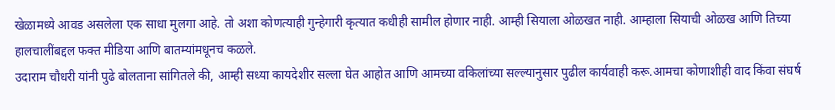खेळामध्ये आवड असलेला एक साधा मुलगा आहे. तो अशा कोणत्याही गुन्हेगारी कृत्यात कधीही सामील होणार नाही. आम्ही सियाला ओळखत नाही. आम्हाला सियाची ओळख आणि तिच्या हालचालींबद्दल फक्त मीडिया आणि बातम्यांमधूनच कळले.
उदाराम चौधरी यांनी पुढे बोलताना सांगितले की, आम्ही सध्या कायदेशीर सल्ला घेत आहोत आणि आमच्या वकिलांच्या सल्ल्यानुसार पुढील कार्यवाही करू.आमचा कोणाशीही वाद किंवा संघर्ष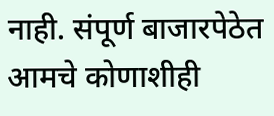नाही. संपूर्ण बाजारपेठेत आमचे कोणाशीही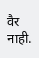वैर नाही.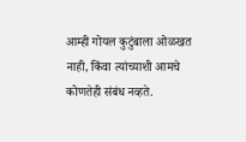आम्ही गोयल कुटुंबाला ओळखत नाही, किंवा त्यांच्याशी आमचे कोणतेही संबंध नव्हते.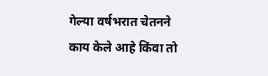गेल्या वर्षभरात चेतनने काय केले आहे किंवा तो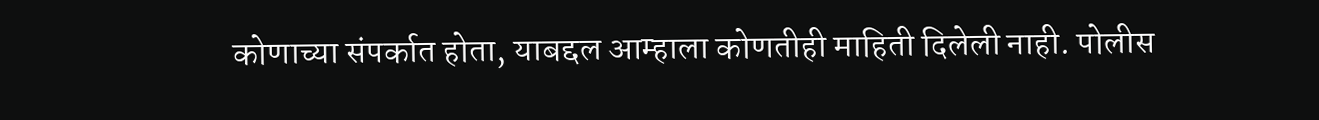कोणाच्या संपर्कात होता, याबद्दल आम्हाला कोणतीही माहिती दिलेली नाही. पोलीस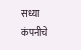सध्या कंपनीचे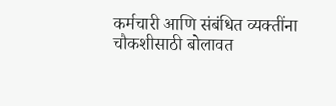कर्मचारी आणि संबंधित व्यक्तींना चौकशीसाठी बोलावत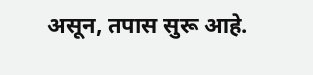असून, तपास सुरू आहे.